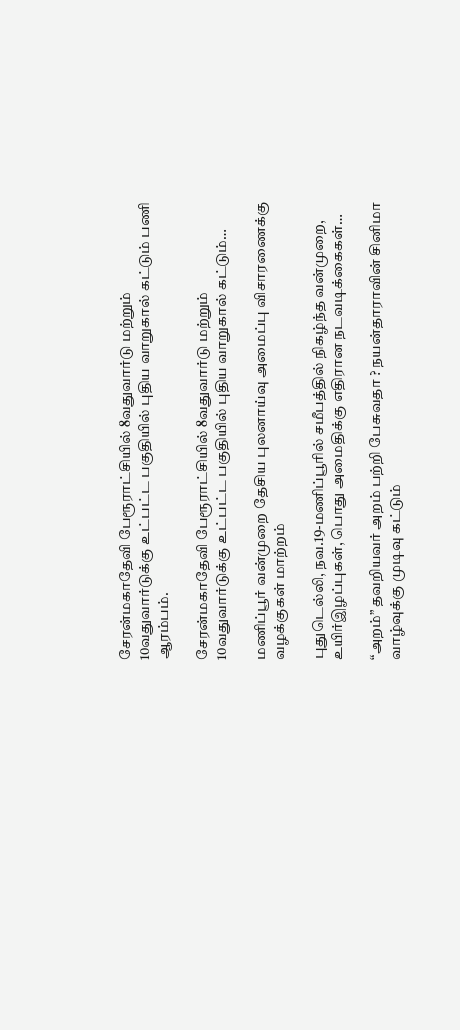சேரன்மகாதேவி பேரூராட்சியில் 8வதுவார்டு மற்றும் 10வதுவார்டுக்கு உட்பட்ட பகுதியில் புதிய வாறுகால் கட்டும் பணி ஆரம்பம்.

சேரன்மகாதேவி பேரூராட்சியில் 8வதுவார்டு மற்றும் 10வதுவார்டுக்கு உட்பட்ட பகுதியில் புதிய வாறுகால் கட்டும்…

மணிப்பூர் வன்முறை தேசிய புலனாய்வு அமைப்பு விசாரணைக்கு வழக்குகள் மாற்றம்

புதுடெல்லி, நவ.19-மணிப்பூரில் சமீபத்தில் நிகழ்ந்த வன்முறை, உயிர்இழப்புகள், பொது அமைதிக்கு எதிரான நடவடிக்கைகள்…

“அறம்” தவறியவர் அறம் பற்றி பேசுவதா ? நயன்தாராவின் சினிமா வாழ்வுக்கு முடிவு கட்டும்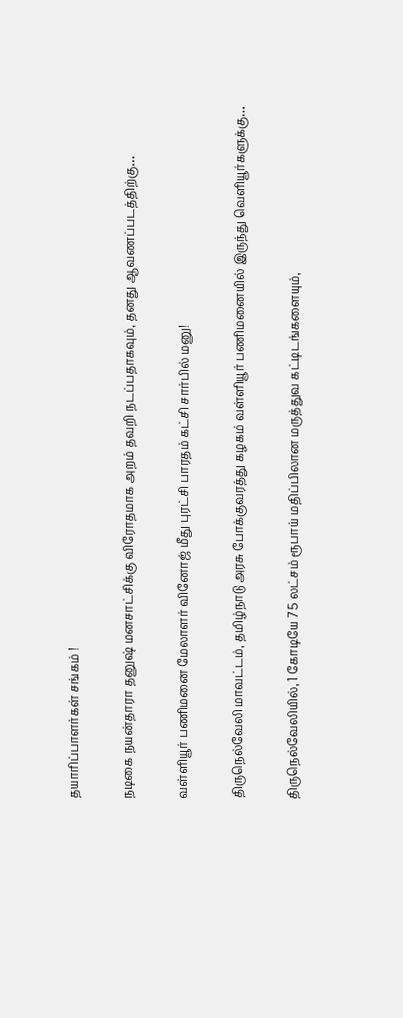தயாரிப்பாளர்கள் சங்கம் !

நடிகை நயன்தாரா தனுஷ் மனசாட்சிக்கு விரோதமாக அறம் தவறி நடப்பதாகவும், தனது ஆவணப்படத்திற்கு…

வள்ளியூர் பணிமனை மேலாளர் வினோஜ் மீது புரட்சி பாரதம் கட்சி சார்பில் மனு!

திருநெல்வேலி மாவட்டம், தமிழ்நாடு அரசு போக்குவரத்து கழகம் வள்ளியூர் பணிமனையில் இருந்து வெளியூர்களுக்கு…

திருநெல்வேலியில், 1 கோடியே 75 லட்சம் ரூபாய் மதிப்பிலான மருத்துவ கட்டிடங்களையும்,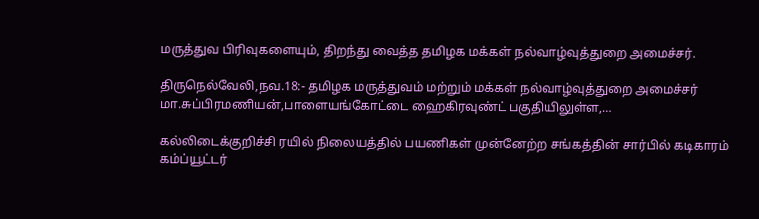மருத்துவ பிரிவுகளையும், திறந்து வைத்த தமிழக மக்கள் நல்வாழ்வுத்துறை அமைச்சர்.

திருநெல்வேலி,நவ.18:- தமிழக மருத்துவம் மற்றும் மக்கள் நல்வாழ்வுத்துறை அமைச்சர் மா.சுப்பிரமணியன்,பாளையங்கோட்டை ஹைகிரவுண்ட் பகுதியிலுள்ள,…

கல்லிடைக்குறிச்சி ரயில் நிலையத்தில் பயணிகள் முன்னேற்ற சங்கத்தின் சார்பில் கடிகாரம் கம்ப்யூட்டர்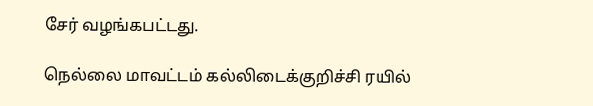சேர் வழங்கபட்டது.

நெல்லை மாவட்டம் கல்லிடைக்குறிச்சி ரயில்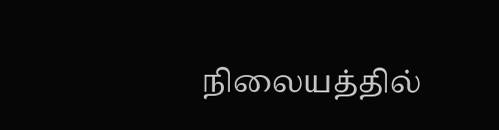நிலையத்தில்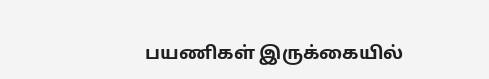பயணிகள் இருக்கையில்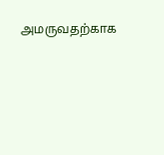அமருவதற்காக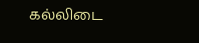கல்லிடை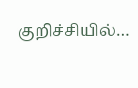குறிச்சியில்…